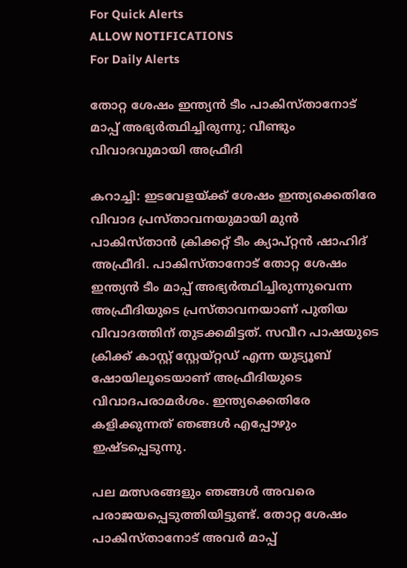For Quick Alerts
ALLOW NOTIFICATIONS
For Daily Alerts

തോറ്റ ശേഷം ഇന്ത്യന്‍ ടീം പാകിസ്താനോട് മാപ്പ് അഭ്യര്‍ത്ഥിച്ചിരുന്നു; വീണ്ടും വിവാദവുമായി അഫ്രീദി

കറാച്ചി: ഇടവേളയ്ക്ക് ശേഷം ഇന്ത്യക്കെതിരേ വിവാദ പ്രസ്താവനയുമായി മുന്‍ പാകിസ്താന്‍ ക്രിക്കറ്റ് ടീം ക്യാപ്റ്റന്‍ ഷാഹിദ് അഫ്രീദി. പാകിസ്താനോട് തോറ്റ ശേഷം ഇന്ത്യന്‍ ടീം മാപ്പ് അഭ്യര്‍ത്ഥിച്ചിരുന്നുവെന്ന അഫ്രീദിയുടെ പ്രസ്താവനയാണ് പുതിയ വിവാദത്തിന് തുടക്കമിട്ടത്. സവീറ പാഷയുടെ ക്രിക്ക് കാസ്റ്റ് സ്റ്റേയ്റ്റഡ് എന്ന യുട്യൂബ് ഷോയിലൂടെയാണ് അഫ്രീദിയുടെ വിവാദപരാമര്‍ശം. ഇന്ത്യക്കെതിരേ കളിക്കുന്നത് ഞങ്ങള്‍ എപ്പോഴും ഇഷ്ടപ്പെടുന്നു.

പല മത്സരങ്ങളും ഞങ്ങള്‍ അവരെ പരാജയപ്പെടുത്തിയിട്ടുണ്ട്. തോറ്റ ശേഷം പാകിസ്താനോട് അവര്‍ മാപ്പ്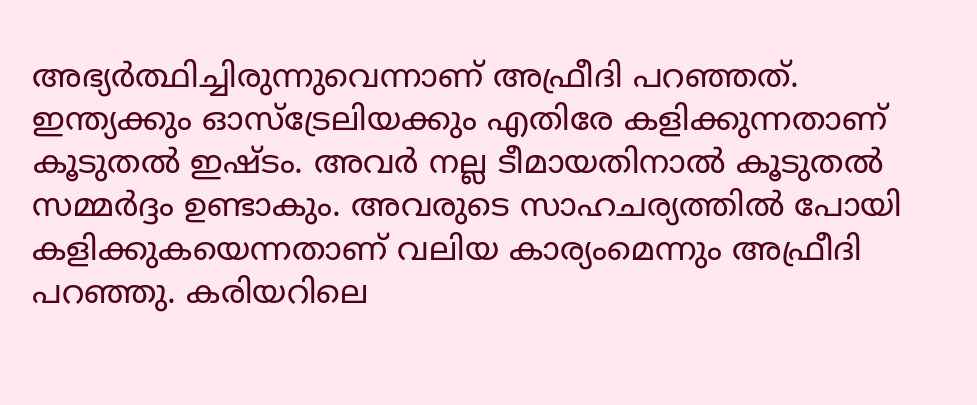അഭ്യര്‍ത്ഥിച്ചിരുന്നുവെന്നാണ് അഫ്രീദി പറഞ്ഞത്. ഇന്ത്യക്കും ഓസ്‌ട്രേലിയക്കും എതിരേ കളിക്കുന്നതാണ് കൂടുതല്‍ ഇഷ്ടം. അവര്‍ നല്ല ടീമായതിനാല്‍ കൂടുതല്‍ സമ്മര്‍ദ്ദം ഉണ്ടാകും. അവരുടെ സാഹചര്യത്തില്‍ പോയി കളിക്കുകയെന്നതാണ് വലിയ കാര്യംമെന്നും അഫ്രീദി പറഞ്ഞു. കരിയറിലെ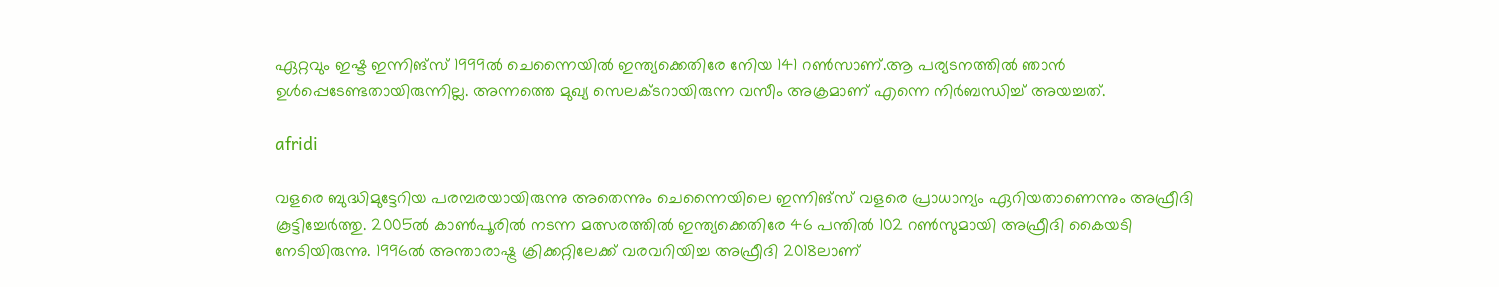ഏറ്റവും ഇഷ്ട ഇന്നിങ്‌സ് 1999ല്‍ ചെന്നൈയില്‍ ഇന്ത്യക്കെതിരേ നേിയ 141 റണ്‍സാണ്.ആ പര്യടനത്തില്‍ ഞാന്‍ ഉള്‍പ്പെടേണ്ടതായിരുന്നില്ല. അന്നത്തെ മുഖ്യ സെലക്ടറായിരുന്ന വസീം അക്രമാണ് എന്നെ നിര്‍ബന്ധിച്ച് അയച്ചത്.

afridi

വളരെ ബുദ്ധിമുട്ടേറിയ പരമ്പരയായിരുന്നു അതെന്നും ചെന്നൈയിലെ ഇന്നിങ്‌സ് വളരെ പ്രാധാന്യം ഏറിയതാണെന്നും അഫ്രീദി കൂട്ടിച്ചേര്‍ത്തു. 2005ല്‍ കാണ്‍പൂരില്‍ നടന്ന മത്സരത്തില്‍ ഇന്ത്യക്കെതിരേ 46 പന്തില്‍ 102 റണ്‍സുമായി അഫ്രീദി കൈയടി നേടിയിരുന്നു. 1996ല്‍ അന്താരാഷ്ട്ര ക്രിക്കറ്റിലേക്ക് വരവറിയിച്ച അഫ്രീദി 2018ലാണ്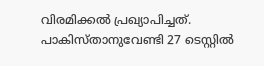വിരമിക്കല്‍ പ്രഖ്യാപിച്ചത്. പാകിസ്താനുവേണ്ടി 27 ടെസ്റ്റില്‍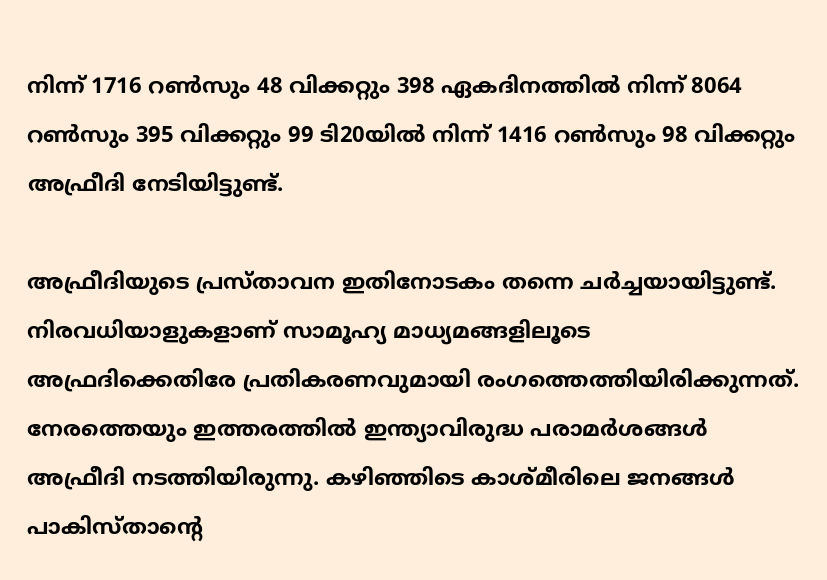നിന്ന് 1716 റണ്‍സും 48 വിക്കറ്റും 398 ഏകദിനത്തില്‍ നിന്ന് 8064 റണ്‍സും 395 വിക്കറ്റും 99 ടി20യില്‍ നിന്ന് 1416 റണ്‍സും 98 വിക്കറ്റും അഫ്രീദി നേടിയിട്ടുണ്ട്.

അഫ്രീദിയുടെ പ്രസ്താവന ഇതിനോടകം തന്നെ ചര്‍ച്ചയായിട്ടുണ്ട്. നിരവധിയാളുകളാണ് സാമൂഹ്യ മാധ്യമങ്ങളിലൂടെ അഫ്രദിക്കെതിരേ പ്രതികരണവുമായി രംഗത്തെത്തിയിരിക്കുന്നത്. നേരത്തെയും ഇത്തരത്തില്‍ ഇന്ത്യാവിരുദ്ധ പരാമര്‍ശങ്ങള്‍ അഫ്രീദി നടത്തിയിരുന്നു. കഴിഞ്ഞിടെ കാശ്മീരിലെ ജനങ്ങള്‍ പാകിസ്താന്റെ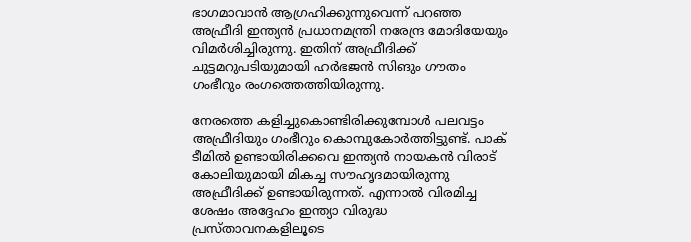ഭാഗമാവാന്‍ ആഗ്രഹിക്കുന്നുവെന്ന് പറഞ്ഞ അഫ്രീദി ഇന്ത്യന്‍ പ്രധാനമന്ത്രി നരേന്ദ്ര മോദിയേയും വിമര്‍ശിച്ചിരുന്നു. ഇതിന് അഫ്രീദിക്ക് ചുട്ടമറുപടിയുമായി ഹര്‍ഭജന്‍ സിങും ഗൗതം ഗംഭീറും രംഗത്തെത്തിയിരുന്നു.

നേരത്തെ കളിച്ചുകൊണ്ടിരിക്കുമ്പോള്‍ പലവട്ടം അഫ്രീദിയും ഗംഭീറും കൊമ്പുകോര്‍ത്തിട്ടുണ്ട്. പാക് ടീമില്‍ ഉണ്ടായിരിക്കവെ ഇന്ത്യന്‍ നായകന്‍ വിരാട് കോലിയുമായി മികച്ച സൗഹൃദമായിരുന്നു അഫ്രീദിക്ക് ഉണ്ടായിരുന്നത്. എന്നാല്‍ വിരമിച്ച ശേഷം അദ്ദേഹം ഇന്ത്യാ വിരുദ്ധ പ്രസ്താവനകളിലൂടെ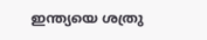ഇന്ത്യയെ ശത്രു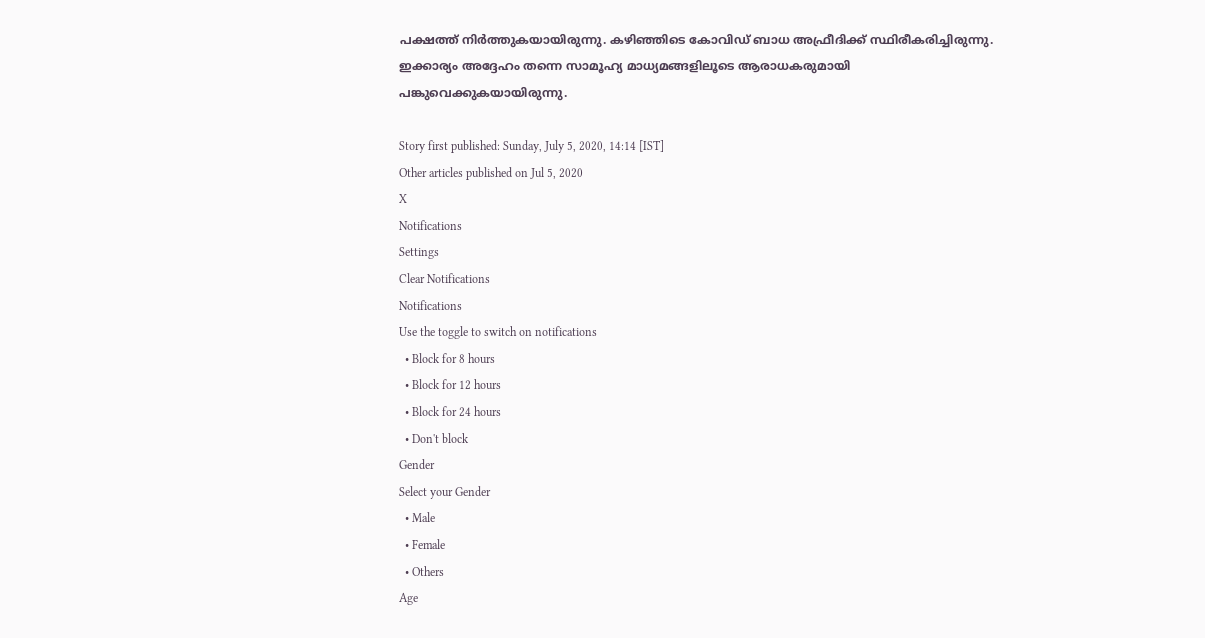പക്ഷത്ത് നിര്‍ത്തുകയായിരുന്നു. കഴിഞ്ഞിടെ കോവിഡ് ബാധ അഫ്രീദിക്ക് സ്ഥിരീകരിച്ചിരുന്നു. ഇക്കാര്യം അദ്ദേഹം തന്നെ സാമൂഹ്യ മാധ്യമങ്ങളിലൂടെ ആരാധകരുമായി പങ്കുവെക്കുകയായിരുന്നു.

Story first published: Sunday, July 5, 2020, 14:14 [IST]
Other articles published on Jul 5, 2020
X
Notifications
Settings
Clear Notifications
Notifications
Use the toggle to switch on notifications
  • Block for 8 hours
  • Block for 12 hours
  • Block for 24 hours
  • Don't block
Gender
Select your Gender
  • Male
  • Female
  • Others
Age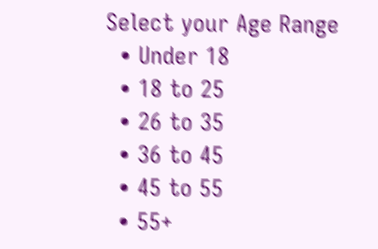Select your Age Range
  • Under 18
  • 18 to 25
  • 26 to 35
  • 36 to 45
  • 45 to 55
  • 55+